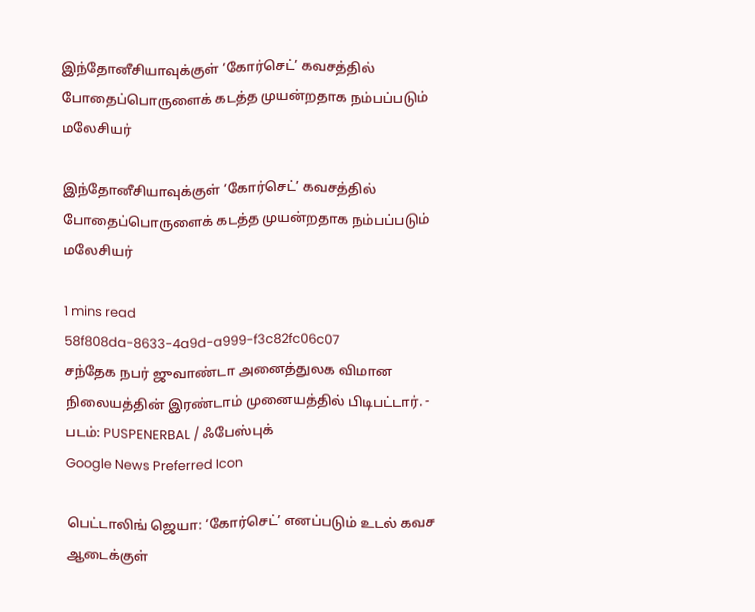இந்தோனீசியாவுக்குள் ‘கோர்செட்’ கவசத்தில் போதைப்பொருளைக் கடத்த முயன்றதாக நம்பப்படும் மலேசியர்

இந்தோனீசியாவுக்குள் ‘கோர்செட்’ கவசத்தில் போதைப்பொருளைக் கடத்த முயன்றதாக நம்பப்படும் மலேசியர்

1 mins read
58f808da-8633-4a9d-a999-f3c82fc06c07
சந்தேக நபர் ஜுவாண்டா அனைத்துலக விமான நிலையத்தின் இரண்டாம் முனையத்தில் பிடிபட்டார். - படம்: PUSPENERBAL / ஃபேஸ்புக்
Google News Preferred Icon

பெட்டாலிங் ஜெயா: ‘கோர்செட்’ எனப்படும் உடல் கவச ஆடைக்குள்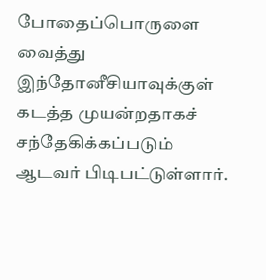போதைப்பொருளை வைத்து இந்தோனீசியாவுக்குள் கடத்த முயன்றதாகச் சந்தேகிக்கப்படும் ஆடவர் பிடிபட்டுள்ளார்.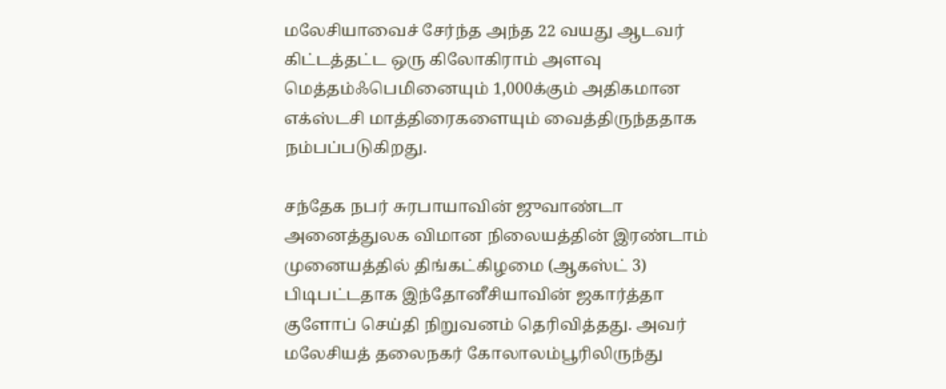மலேசியாவைச் சேர்ந்த அந்த 22 வயது ஆடவர் கிட்டத்தட்ட ஒரு கிலோகிராம் அளவு மெத்தம்ஃபெமினையும் 1,000க்கும் அதிகமான எக்ஸ்டசி மாத்திரைகளையும் வைத்திருந்ததாக நம்பப்படுகிறது.

சந்தேக நபர் சுரபாயாவின் ஜுவாண்டா அனைத்துலக விமான நிலையத்தின் இரண்டாம் முனையத்தில் திங்கட்கிழமை (ஆகஸ்ட் 3) பிடிபட்டதாக இந்தோனீசியாவின் ஜகார்த்தா குளோப் செய்தி நிறுவனம் தெரிவித்தது. அவர் மலேசியத் தலைநகர் கோலாலம்பூரிலிருந்து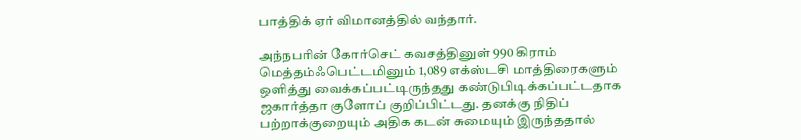பாத்திக் ஏர் விமானத்தில் வந்தார்.

அந்நபரின் கோர்செட் கவசத்தினுள் 990 கிராம் மெத்தம்ஃபெட்டமினும் 1,089 எக்ஸ்டசி மாத்திரைகளும் ஒளித்து வைக்கப்பட்டிருந்தது கண்டுபிடிக்கப்பட்டதாக ஜகார்த்தா குளோப் குறிப்பிட்டது. தனக்கு நிதிப் பற்றாக்குறையும் அதிக கடன் சுமையும் இருந்ததால்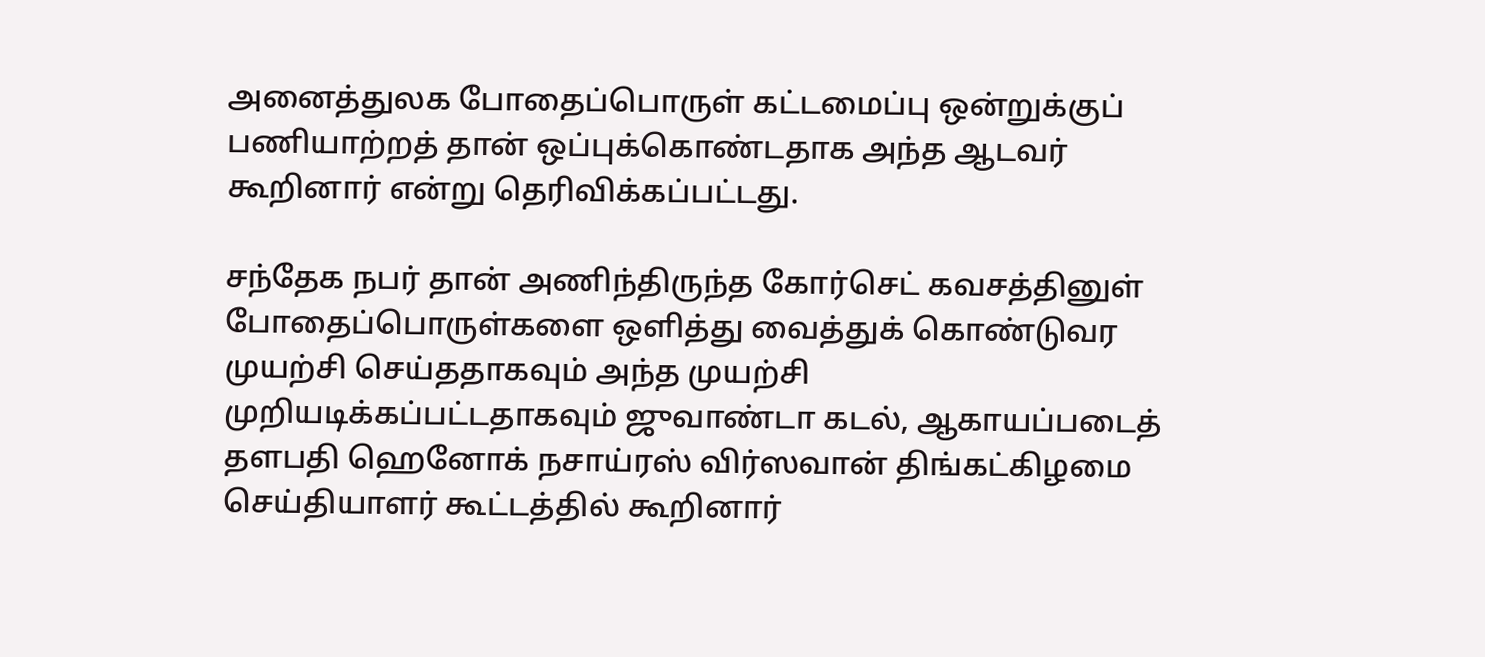அனைத்துலக போதைப்பொருள் கட்டமைப்பு ஒன்றுக்குப் பணியாற்றத் தான் ஒப்புக்கொண்டதாக அந்த ஆடவர் கூறினார் என்று தெரிவிக்கப்பட்டது.

சந்தேக நபர் தான் அணிந்திருந்த கோர்செட் கவசத்தினுள் போதைப்பொருள்களை ஒளித்து வைத்துக் கொண்டுவர முயற்சி செய்ததாகவும் அந்த முயற்சி முறியடிக்கப்பட்டதாகவும் ஜுவாண்டா கடல், ஆகாயப்படைத் தளபதி ஹெனோக் நசாய்ரஸ் விர்ஸவான் திங்கட்கிழமை செய்தியாளர் கூட்டத்தில் கூறினார்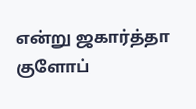என்று ஜகார்த்தா குளோப்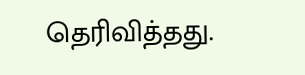தெரிவித்தது.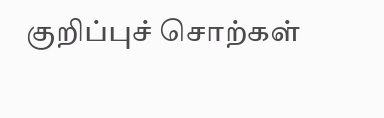குறிப்புச் சொற்கள்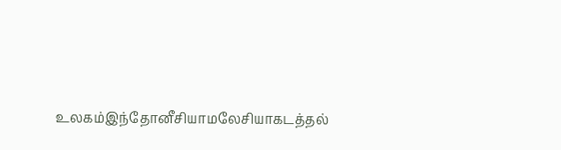உலகம்இந்தோனீசியாமலேசியாகடத்தல்